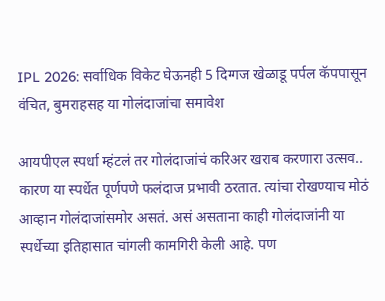IPL 2026: सर्वाधिक विकेट घेऊनही 5 दिग्गज खेळाडू पर्पल कॅपपासून वंचित, बुमराहसह या गोलंदाजांचा समावेश

आयपीएल स्पर्धा म्हंटलं तर गोलंदाजांचं करिअर खराब करणारा उत्सव.. कारण या स्पर्धेत पूर्णपणे फलंदाज प्रभावी ठरतात. त्यांचा रोखण्याच मोठं आव्हान गोलंदाजांसमोर असतं. असं असताना काही गोलंदाजांनी या स्पर्धेच्या इतिहासात चांगली कामगिरी केली आहे. पण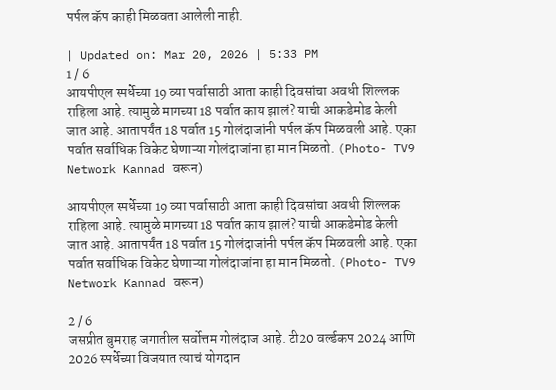पर्पल कॅप काही मिळवता आलेली नाही.

| Updated on: Mar 20, 2026 | 5:33 PM
1 / 6
आयपीएल स्पर्धेच्या 19 व्या पर्वासाठी आता काही दिवसांचा अवधी शिल्लक राहिला आहे. त्यामुळे मागच्या 18 पर्वात काय झालं? याची आकडेमोड केली जात आहे. आतापर्यंत 18 पर्वात 15 गोलंदाजांनी पर्पल कॅप मिळवली आहे. एका पर्वात सर्वाधिक विकेट घेणाऱ्या गोलंदाजांना हा मान मिळतो. (Photo- TV9 Network Kannad वरून)

आयपीएल स्पर्धेच्या 19 व्या पर्वासाठी आता काही दिवसांचा अवधी शिल्लक राहिला आहे. त्यामुळे मागच्या 18 पर्वात काय झालं? याची आकडेमोड केली जात आहे. आतापर्यंत 18 पर्वात 15 गोलंदाजांनी पर्पल कॅप मिळवली आहे. एका पर्वात सर्वाधिक विकेट घेणाऱ्या गोलंदाजांना हा मान मिळतो. (Photo- TV9 Network Kannad वरून)

2 / 6
जसप्रीत बुमराह जगातील सर्वोत्तम गोलंदाज आहे. टी20 वर्ल्डकप 2024 आणि 2026 स्पर्धेच्या विजयात त्याचं योगदान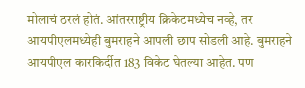मोलाचं ठरलं होतं. आंतरराष्ट्रीय क्रिकेटमध्येच नव्हे, तर आयपीएलमध्येही बुमराहने आपली छाप सोडली आहे. बुमराहने आयपीएल कारकिर्दीत 183 विकेट घेतल्या आहेत. पण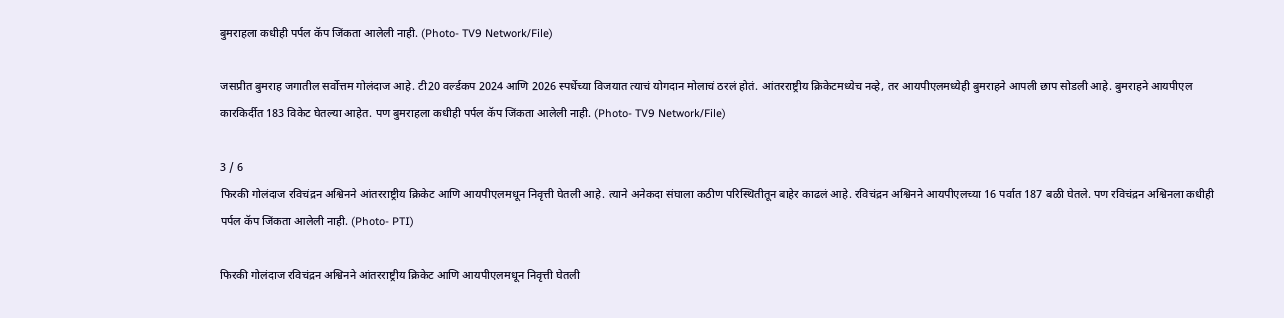बुमराहला कधीही पर्पल कॅप जिंकता आलेली नाही. (Photo- TV9 Network/File)

जसप्रीत बुमराह जगातील सर्वोत्तम गोलंदाज आहे. टी20 वर्ल्डकप 2024 आणि 2026 स्पर्धेच्या विजयात त्याचं योगदान मोलाचं ठरलं होतं. आंतरराष्ट्रीय क्रिकेटमध्येच नव्हे, तर आयपीएलमध्येही बुमराहने आपली छाप सोडली आहे. बुमराहने आयपीएल कारकिर्दीत 183 विकेट घेतल्या आहेत. पण बुमराहला कधीही पर्पल कॅप जिंकता आलेली नाही. (Photo- TV9 Network/File)

3 / 6
फिरकी गोलंदाज रविचंद्रन अश्विनने आंतरराष्ट्रीय क्रिकेट आणि आयपीएलमधून निवृत्ती घेतली आहे. त्याने अनेकदा संघाला कठीण परिस्थितीतून बाहेर काढलं आहे. रविचंद्रन अश्विनने आयपीएलच्या 16 पर्वात 187 बळी घेतले. पण रविचंद्रन अश्विनला कधीही पर्पल कॅप जिंकता आलेली नाही. (Photo- PTI)

फिरकी गोलंदाज रविचंद्रन अश्विनने आंतरराष्ट्रीय क्रिकेट आणि आयपीएलमधून निवृत्ती घेतली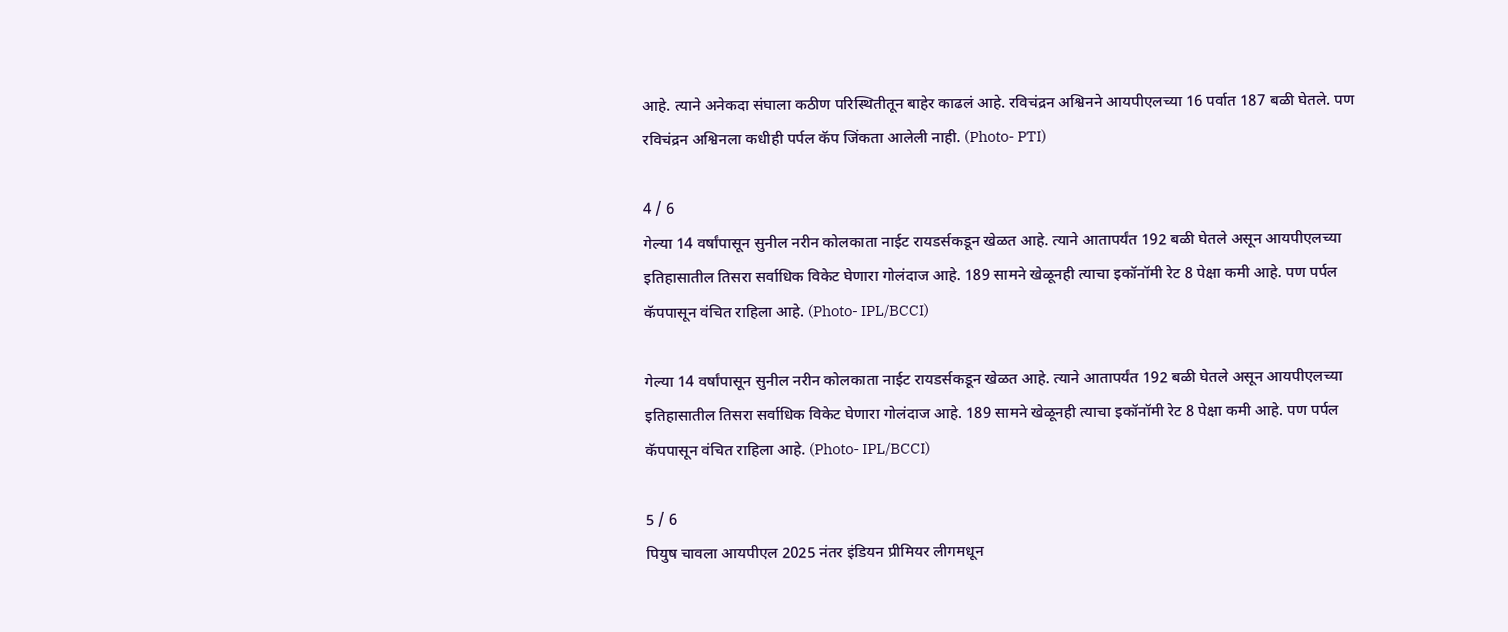आहे. त्याने अनेकदा संघाला कठीण परिस्थितीतून बाहेर काढलं आहे. रविचंद्रन अश्विनने आयपीएलच्या 16 पर्वात 187 बळी घेतले. पण रविचंद्रन अश्विनला कधीही पर्पल कॅप जिंकता आलेली नाही. (Photo- PTI)

4 / 6
गेल्या 14 वर्षांपासून सुनील नरीन कोलकाता नाईट रायडर्सकडून खेळत आहे. त्याने आतापर्यंत 192 बळी घेतले असून आयपीएलच्या इतिहासातील तिसरा सर्वाधिक विकेट घेणारा गोलंदाज आहे. 189 सामने खेळूनही त्याचा इकॉनॉमी रेट 8 पेक्षा कमी आहे. पण पर्पल कॅपपासून वंचित राहिला आहे. (Photo- IPL/BCCI)

गेल्या 14 वर्षांपासून सुनील नरीन कोलकाता नाईट रायडर्सकडून खेळत आहे. त्याने आतापर्यंत 192 बळी घेतले असून आयपीएलच्या इतिहासातील तिसरा सर्वाधिक विकेट घेणारा गोलंदाज आहे. 189 सामने खेळूनही त्याचा इकॉनॉमी रेट 8 पेक्षा कमी आहे. पण पर्पल कॅपपासून वंचित राहिला आहे. (Photo- IPL/BCCI)

5 / 6
पियुष चावला आयपीएल 2025 नंतर इंडियन प्रीमियर लीगमधून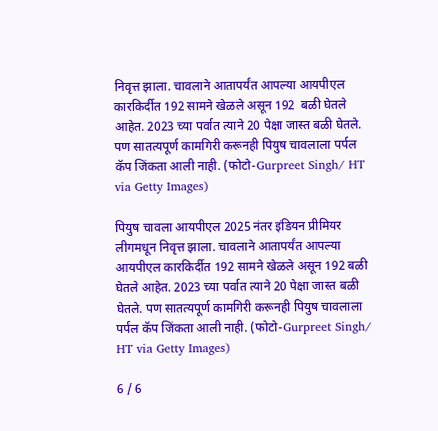निवृत्त झाला. चावलाने आतापर्यंत आपल्या आयपीएल कारकिर्दीत 192 सामने खेळले असून 192  बळी घेतले आहेत. 2023 च्या पर्वात त्याने 20 पेक्षा जास्त बळी घेतले. पण सातत्यपूर्ण कामगिरी करूनही पियुष चावलाला पर्पल कॅप जिंकता आली नाही. (फोटो-Gurpreet Singh/ HT via Getty Images)

पियुष चावला आयपीएल 2025 नंतर इंडियन प्रीमियर लीगमधून निवृत्त झाला. चावलाने आतापर्यंत आपल्या आयपीएल कारकिर्दीत 192 सामने खेळले असून 192 बळी घेतले आहेत. 2023 च्या पर्वात त्याने 20 पेक्षा जास्त बळी घेतले. पण सातत्यपूर्ण कामगिरी करूनही पियुष चावलाला पर्पल कॅप जिंकता आली नाही. (फोटो-Gurpreet Singh/ HT via Getty Images)

6 / 6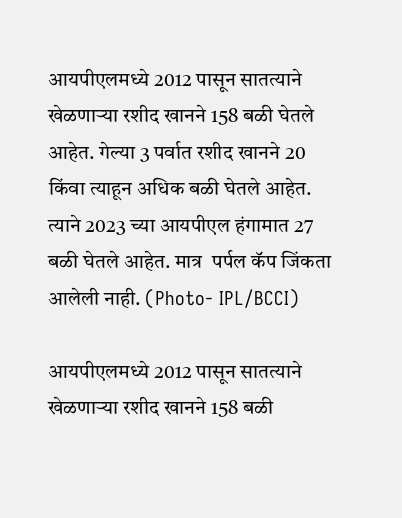आयपीएलमध्ये 2012 पासून सातत्याने खेळणाऱ्या रशीद खानने 158 बळी घेतले आहेत. गेल्या 3 पर्वात रशीद खानने 20  किंवा त्याहून अधिक बळी घेतले आहेत. त्याने 2023 च्या आयपीएल हंगामात 27 बळी घेतले आहेत. मात्र  पर्पल कॅप जिंकता आलेली नाही. (Photo- IPL/BCCI)

आयपीएलमध्ये 2012 पासून सातत्याने खेळणाऱ्या रशीद खानने 158 बळी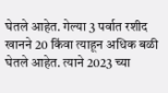घेतले आहेत. गेल्या 3 पर्वात रशीद खानने 20 किंवा त्याहून अधिक बळी घेतले आहेत. त्याने 2023 च्या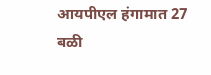आयपीएल हंगामात 27 बळी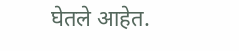घेतले आहेत.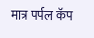मात्र पर्पल कॅप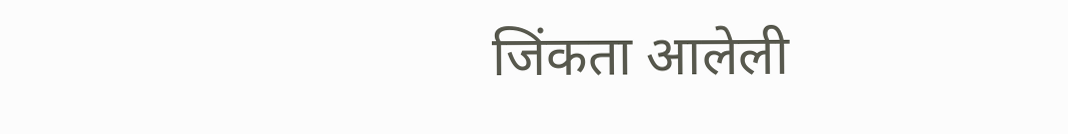जिंकता आलेली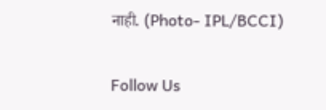नाही. (Photo- IPL/BCCI)

Follow Us